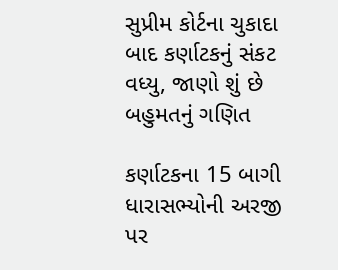સુપ્રીમ કોર્ટના ચુકાદા બાદ કર્ણાટકનું સંકટ વધ્યુ, જાણો શું છે બહુમતનું ગણિત

કર્ણાટકના 15 બાગી ધારાસભ્યોની અરજી પર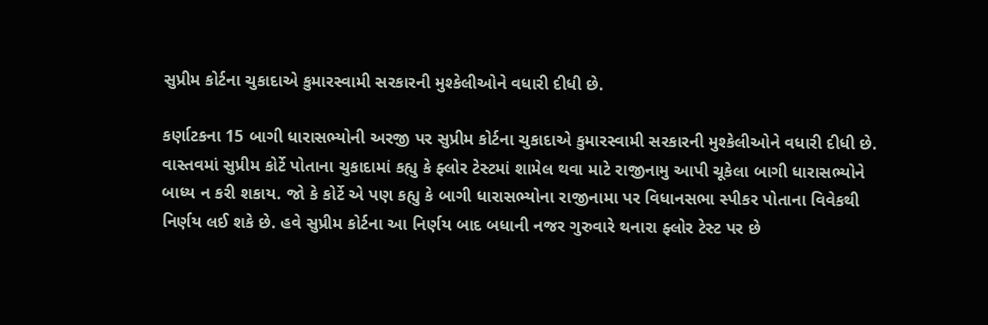સુપ્રીમ કોર્ટના ચુકાદાએ કુમારસ્વામી સરકારની મુશ્કેલીઓને વધારી દીધી છે.

કર્ણાટકના 15 બાગી ધારાસભ્યોની અરજી પર સુપ્રીમ કોર્ટના ચુકાદાએ કુમારસ્વામી સરકારની મુશ્કેલીઓને વધારી દીધી છે. વાસ્તવમાં સુપ્રીમ કોર્ટે પોતાના ચુકાદામાં કહ્યુ કે ફ્લોર ટેસ્ટમાં શામેલ થવા માટે રાજીનામુ આપી ચૂકેલા બાગી ધારાસભ્યોને બાધ્ય ન કરી શકાય. જો કે કોર્ટે એ પણ કહ્યુ કે બાગી ધારાસભ્યોના રાજીનામા પર વિધાનસભા સ્પીકર પોતાના વિવેકથી નિર્ણય લઈ શકે છે. હવે સુપ્રીમ કોર્ટના આ નિર્ણય બાદ બધાની નજર ગુરુવારે થનારા ફ્લોર ટેસ્ટ પર છે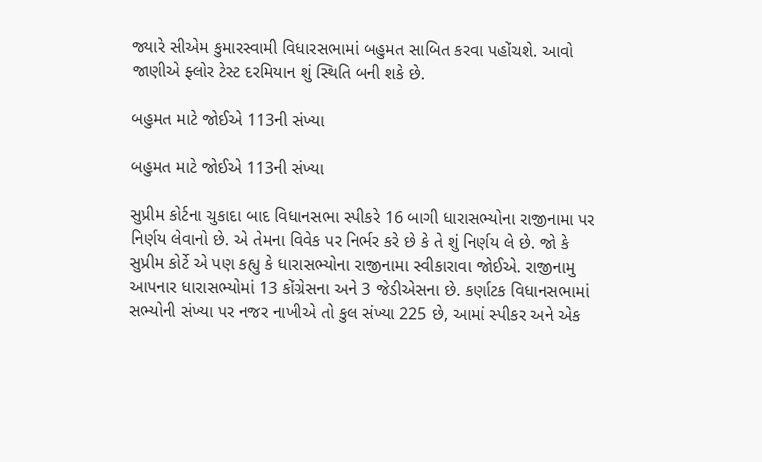જ્યારે સીએમ કુમારસ્વામી વિધારસભામાં બહુમત સાબિત કરવા પહોંચશે. આવો જાણીએ ફ્લોર ટેસ્ટ દરમિયાન શું સ્થિતિ બની શકે છે.

બહુમત માટે જોઈએ 113ની સંખ્યા

બહુમત માટે જોઈએ 113ની સંખ્યા

સુપ્રીમ કોર્ટના ચુકાદા બાદ વિધાનસભા સ્પીકરે 16 બાગી ધારાસભ્યોના રાજીનામા પર નિર્ણય લેવાનો છે. એ તેમના વિવેક પર નિર્ભર કરે છે કે તે શું નિર્ણય લે છે. જો કે સુપ્રીમ કોર્ટે એ પણ કહ્યુ કે ધારાસભ્યોના રાજીનામા સ્વીકારાવા જોઈએ. રાજીનામુ આપનાર ધારાસભ્યોમાં 13 કોંગ્રેસના અને 3 જેડીએસના છે. કર્ણાટક વિધાનસભામાં સભ્યોની સંખ્યા પર નજર નાખીએ તો કુલ સંખ્યા 225 છે, આમાં સ્પીકર અને એક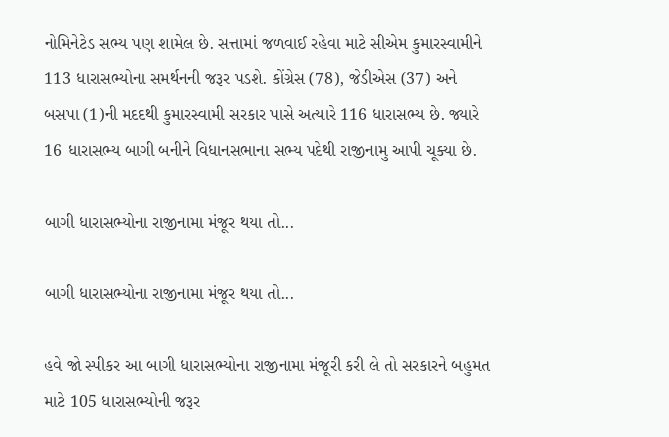નોમિનેટેડ સભ્ય પણ શામેલ છે. સત્તામાં જળવાઈ રહેવા માટે સીએમ કુમારસ્વામીને 113 ધારાસભ્યોના સમર્થનની જરૂર પડશે. કોંગ્રેસ (78), જેડીએસ (37) અને બસપા (1)ની મદદથી કુમારસ્વામી સરકાર પાસે અત્યારે 116 ધારાસભ્ય છે. જ્યારે 16 ધારાસભ્ય બાગી બનીને વિધાનસભાના સભ્ય પદેથી રાજીનામુ આપી ચૂક્યા છે.

બાગી ધારાસભ્યોના રાજીનામા મંજૂર થયા તો...

બાગી ધારાસભ્યોના રાજીનામા મંજૂર થયા તો...

હવે જો સ્પીકર આ બાગી ધારાસભ્યોના રાજીનામા મંજૂરી કરી લે તો સરકારને બહુમત માટે 105 ધારાસભ્યોની જરૂર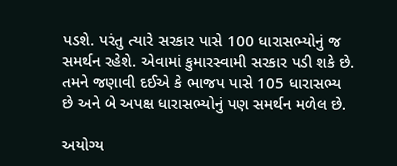પડશે. પરંતુ ત્યારે સરકાર પાસે 100 ધારાસભ્યોનું જ સમર્થન રહેશે. એવામાં કુમારસ્વામી સરકાર પડી શકે છે. તમને જણાવી દઈએ કે ભાજપ પાસે 105 ધારાસભ્ય છે અને બે અપક્ષ ધારાસભ્યોનું પણ સમર્થન મળેલ છે.

અયોગ્ય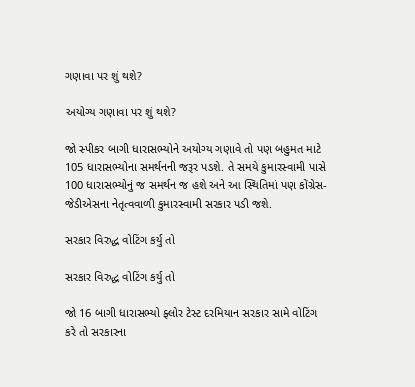ગણાવા પર શું થશે?

અયોગ્ય ગણાવા પર શું થશે?

જો સ્પીકર બાગી ધારાસભ્યોને અયોગ્ય ગણાવે તો પણ બહુમત માટે 105 ધારાસભ્યોના સમર્થનની જરૂર પડશે. તે સમયે કુમારસ્વામી પાસે 100 ધારાસભ્યોનું જ સમર્થન જ હશે અને આ સ્થિતિમાં પણ કોંગ્રેસ-જેડીએસના નેતૃત્વવાળી કુમારસ્વામી સરકાર પડી જશે.

સરકાર વિરુદ્ધ વોટિંગ કર્યુ તો

સરકાર વિરુદ્ધ વોટિંગ કર્યુ તો

જો 16 બાગી ધારાસભ્યો ફ્લોર ટેસ્ટ દરમિયાન સરકાર સામે વોટિંગ કરે તો સરકારના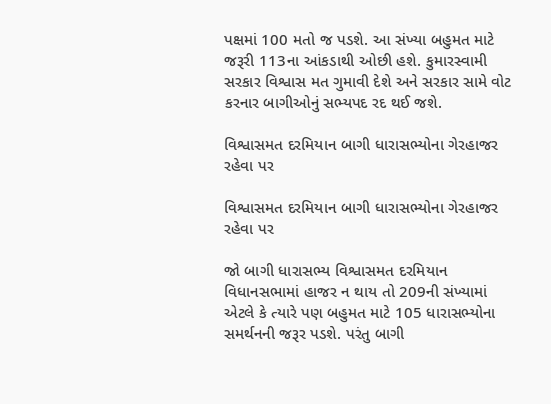પક્ષમાં 100 મતો જ પડશે. આ સંખ્યા બહુમત માટે જરૂરી 113ના આંકડાથી ઓછી હશે. કુમારસ્વામી સરકાર વિશ્વાસ મત ગુમાવી દેશે અને સરકાર સામે વોટ કરનાર બાગીઓનું સભ્યપદ રદ થઈ જશે.

વિશ્વાસમત દરમિયાન બાગી ધારાસભ્યોના ગેરહાજર રહેવા પર

વિશ્વાસમત દરમિયાન બાગી ધારાસભ્યોના ગેરહાજર રહેવા પર

જો બાગી ધારાસભ્ય વિશ્વાસમત દરમિયાન વિધાનસભામાં હાજર ન થાય તો 209ની સંખ્યામાં એટલે કે ત્યારે પણ બહુમત માટે 105 ધારાસભ્યોના સમર્થનની જરૂર પડશે. પરંતુ બાગી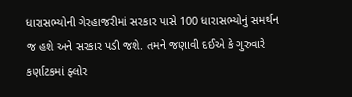ધારાસભ્યોની ગેરહાજરીમાં સરકાર પાસે 100 ધારાસભ્યોનું સમર્થન જ હશે અને સરકાર પડી જશે. તમને જણાવી દઈએ કે ગુરુવારે કર્ણાટકમાં ફ્લોર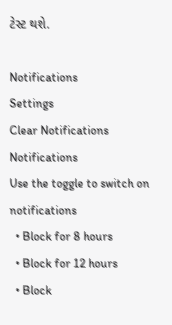ટેસ્ટ થશે.

Notifications
Settings
Clear Notifications
Notifications
Use the toggle to switch on notifications
  • Block for 8 hours
  • Block for 12 hours
  • Block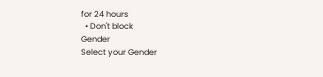for 24 hours
  • Don't block
Gender
Select your Gender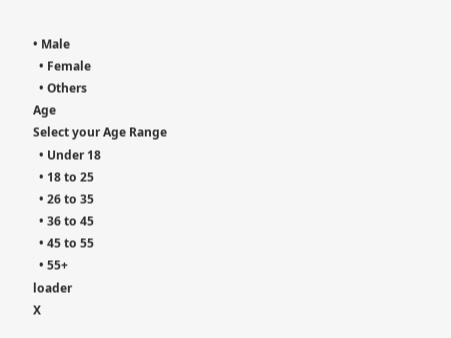• Male
  • Female
  • Others
Age
Select your Age Range
  • Under 18
  • 18 to 25
  • 26 to 35
  • 36 to 45
  • 45 to 55
  • 55+
loader
X